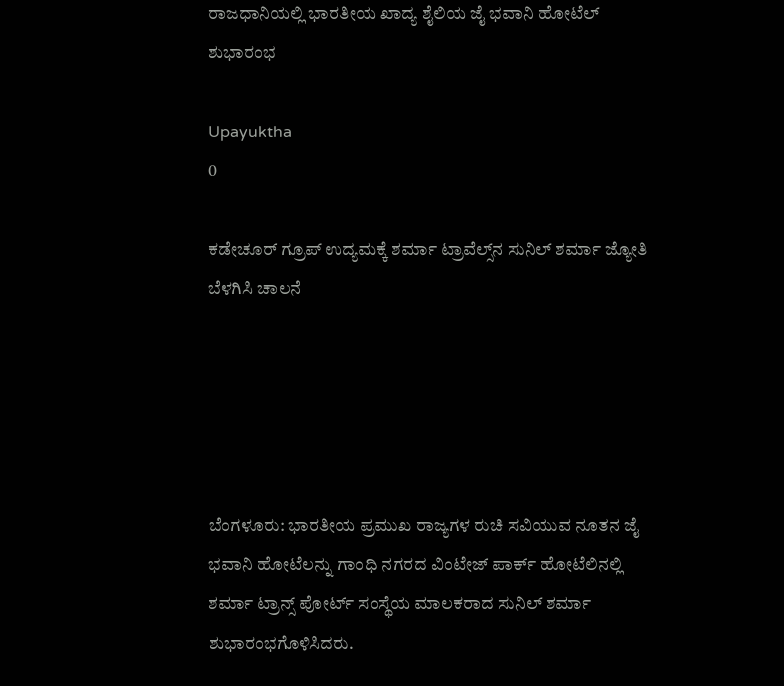ರಾಜಧಾನಿಯಲ್ಲಿ ಭಾರತೀಯ ಖಾದ್ಯ ಶೈಲಿಯ ಜೈ ಭವಾನಿ ಹೋಟೆಲ್ ಶುಭಾರಂಭ

Upayuktha
0

ಕಡೇಚೂರ್ ಗ್ರೂಪ್ ಉದ್ಯಮಕ್ಕೆ ಶರ್ಮಾ ಟ್ರಾವೆಲ್ಸ್‌ನ ಸುನಿಲ್ ಶರ್ಮಾ ಜ್ಯೋತಿ ಬೆಳಗಿಸಿ ಚಾಲನೆ





ಬೆಂಗಳೂರು: ಭಾರತೀಯ ಪ್ರಮುಖ ರಾಜ್ಯಗಳ ರುಚಿ ಸವಿಯುವ ನೂತನ ಜೈ ಭವಾನಿ ಹೋಟೆಲನ್ನು ಗಾಂಧಿ ನಗರದ ವಿಂಟೇಜ್ ಪಾರ್ಕ್ ಹೋಟೆಲಿನಲ್ಲಿ ಶರ್ಮಾ ಟ್ರಾನ್ಸ್ ಪೋರ್ಟ್ ಸಂಸ್ಥೆಯ ಮಾಲಕರಾದ ಸುನಿಲ್ ಶರ್ಮಾ ಶುಭಾರಂಭಗೊಳಿಸಿದರು.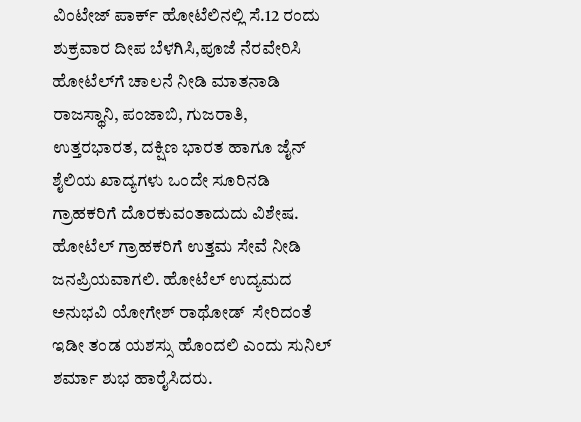ವಿಂಟೇಜ್ ಪಾರ್ಕ್ ಹೋಟೆಲಿನಲ್ಲಿ ಸೆ.12 ರಂದು ಶುಕ್ರವಾರ ದೀಪ ಬೆಳಗಿಸಿ,ಪೂಜೆ ನೆರವೇರಿಸಿ ಹೋಟೆಲ್‌ಗೆ ಚಾಲನೆ ನೀಡಿ ಮಾತನಾಡಿ ರಾಜಸ್ಥಾನಿ, ಪಂಜಾಬಿ, ಗುಜರಾತಿ, ಉತ್ತರಭಾರತ, ದಕ್ಷಿಣ ಭಾರತ ಹಾಗೂ ಜೈನ್ ಶೈಲಿಯ ಖಾದ್ಯಗಳು ಒಂದೇ ಸೂರಿನಡಿ ಗ್ರಾಹಕರಿಗೆ ದೊರಕುವಂತಾದುದು ವಿಶೇಷ. ಹೋಟೆಲ್ ಗ್ರಾಹಕರಿಗೆ ಉತ್ತಮ ಸೇವೆ ನೀಡಿ ಜನಪ್ರಿಯವಾಗಲಿ. ಹೋಟೆಲ್ ಉದ್ಯಮದ ಅನುಭವಿ ಯೋಗೇಶ್ ರಾಥೋಡ್  ಸೇರಿದಂತೆ ಇಡೀ ತಂಡ ಯಶಸ್ಸು ಹೊಂದಲಿ ಎಂದು ಸುನಿಲ್ ಶರ್ಮಾ ಶುಭ ಹಾರೈಸಿದರು.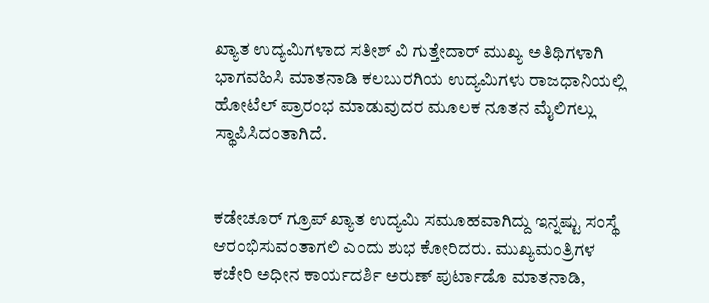ಖ್ಯಾತ ಉದ್ಯಮಿಗಳಾದ ಸತೀಶ್ ವಿ ಗುತ್ತೇದಾರ್ ಮುಖ್ಯ ಅತಿಥಿಗಳಾಗಿ ಭಾಗವಹಿಸಿ ಮಾತನಾಡಿ ಕಲಬುರಗಿಯ ಉದ್ಯಮಿಗಳು ರಾಜಧಾನಿಯಲ್ಲಿ ಹೋಟೆಲ್ ಪ್ರಾರಂಭ ಮಾಡುವುದರ ಮೂಲಕ ನೂತನ ಮೈಲಿಗಲ್ಲು ಸ್ಥಾಪಿಸಿದಂತಾಗಿದೆ.


ಕಡೇಚೂರ್ ಗ್ರೂಪ್ ಖ್ಯಾತ ಉದ್ಯಮಿ ಸಮೂಹವಾಗಿದ್ದು ಇನ್ನಷ್ಟು ಸಂಸ್ಥೆ ಆರಂಭಿಸುವಂತಾಗಲಿ ಎಂದು ಶುಭ ಕೋರಿದರು. ಮುಖ್ಯಮಂತ್ರಿಗಳ ಕಚೇರಿ ಅಧೀನ ಕಾರ್ಯದರ್ಶಿ ಅರುಣ್ ಪುರ್ಟಾಡೊ ಮಾತನಾಡಿ,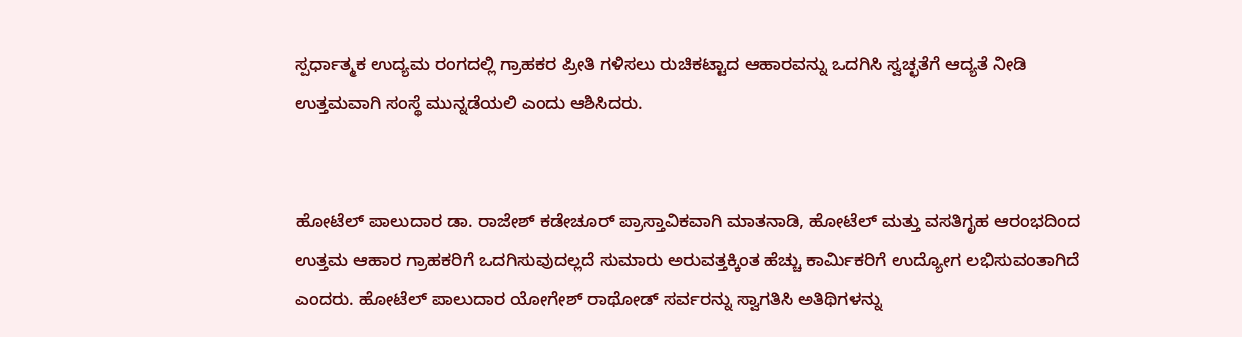ಸ್ಪರ್ಧಾತ್ಮಕ ಉದ್ಯಮ ರಂಗದಲ್ಲಿ ಗ್ರಾಹಕರ ಪ್ರೀತಿ ಗಳಿಸಲು ರುಚಿಕಟ್ಟಾದ ಆಹಾರವನ್ನು ಒದಗಿಸಿ ಸ್ವಚ್ಛತೆಗೆ ಆದ್ಯತೆ ನೀಡಿ ಉತ್ತಮವಾಗಿ ಸಂಸ್ಥೆ ಮುನ್ನಡೆಯಲಿ ಎಂದು ಆಶಿಸಿದರು.


ಹೋಟೆಲ್ ಪಾಲುದಾರ ಡಾ. ರಾಜೇಶ್ ಕಡೇಚೂರ್ ಪ್ರಾಸ್ತಾವಿಕವಾಗಿ ಮಾತನಾಡಿ, ಹೋಟೆಲ್ ಮತ್ತು ವಸತಿಗೃಹ ಆರಂಭದಿಂದ ಉತ್ತಮ ಆಹಾರ ಗ್ರಾಹಕರಿಗೆ ಒದಗಿಸುವುದಲ್ಲದೆ ಸುಮಾರು ಅರುವತ್ತಕ್ಕಿಂತ ಹೆಚ್ಚು ಕಾರ್ಮಿಕರಿಗೆ ಉದ್ಯೋಗ ಲಭಿಸುವಂತಾಗಿದೆ ಎಂದರು. ಹೋಟೆಲ್ ಪಾಲುದಾರ ಯೋಗೇಶ್ ರಾಥೋಡ್ ಸರ್ವರನ್ನು ಸ್ವಾಗತಿಸಿ ಅತಿಥಿಗಳನ್ನು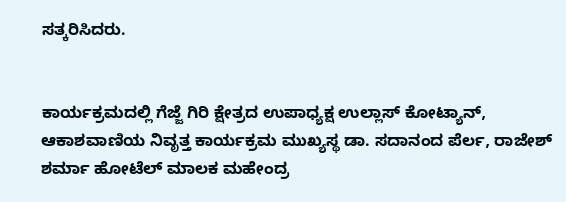ಸತ್ಕರಿಸಿದರು.


ಕಾರ್ಯಕ್ರಮದಲ್ಲಿ ಗೆಜ್ಜೆ ಗಿರಿ ಕ್ಷೇತ್ರದ ಉಪಾಧ್ಯಕ್ಷ ಉಲ್ಲಾಸ್ ಕೋಟ್ಯಾನ್, ಆಕಾಶವಾಣಿಯ ನಿವೃತ್ತ ಕಾರ್ಯಕ್ರಮ ಮುಖ್ಯಸ್ಥ ಡಾ. ಸದಾನಂದ ಪೆರ್ಲ, ರಾಜೇಶ್ ಶರ್ಮಾ ಹೋಟೆಲ್ ಮಾಲಕ ಮಹೇಂದ್ರ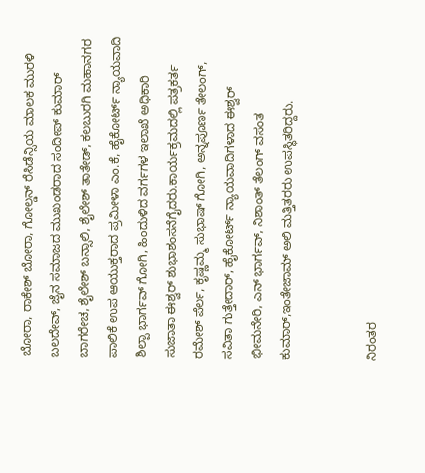ಬೋರಾ, ರಾಕೇಶ್ ಬೋರಾ, ಗೋಲ್ಡನ್ ರೆಸಿಡೆನ್ಸಿಯ ಮಾಲಕ ಮುರಳಿ ಬಲದೇವ್, ಜೈನ ಸಮಾಜದ ಮುಖಂಡರಾದ ಸಂದೀಪ್ ಕುಮಾರ್ ಬಾಗರೇಚ, ಶೈಲೇಶ್ ಬನ್ಸಾಲಿ, ಶೈಲೇಶ್ ತಾತೇಡ್, ಕಲಬುರಗಿ ಮಹಾನಗರ ಪಾಲಿಕೆ ಉಪ ಆಯುಕ್ತರಾದ ಪ್ರಮೀಳಾ ಎಂ.ಕೆ, ಹೈಕೋರ್ಟ್ ನ್ಯಾಯವಾದಿ ಶಿಲ್ಪಾ ಭಾರ್ಗವ್ ಗೋಗಿ, ಹಿಂದುಳಿದ ವರ್ಗಗಳ ಇಲಾಖೆ ಅಧಿಕಾರಿ ಸುಜಾತಾ ಈಶ್ವರ್ ಶುಭಾಶಂಸನೆಗೈದರು.ಕಾರ್ಯಕ್ರಮದಲ್ಲಿ ಪತ್ರಕರ್ತ ರಮೇಶ್ ಪೆರ್ಲ, ಕೃಷ್ಣಮ್ಮ ಸುಭಾಷ್ ಗೋಗಿ, ಅನ್ನಪೂರ್ಣ ತೇಲಂಗ್, ಸವಿತಾ ಗುತ್ತೇದಾರ್, ಹೈಕೋರ್ಟ್ ನ್ಯಾಯವಾದಿಗಳಾದ ಈಶ್ವರ್ ಭೀಮನೇರಿ, ಎನ್ ಭಾರ್ಗವ್, ನಿಶಾಂತ್ ತೆಲಂಗ್ ವಸಂತ ಕುಮಾರ್,ಇಂತೇಜಾಮ್ ಅಲಿ ಮತ್ತಿತರರು ಉಪಸ್ಥಿತರಿದ್ದರು.


ನಿರಂತರ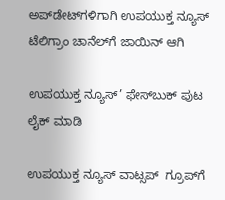ಅಪ್‌ಡೇಟ್‌ಗಳಿಗಾಗಿ ಉಪಯುಕ್ತ ನ್ಯೂಸ್‌ ಟೆಲಿಗ್ರಾಂ ಚಾನೆಲ್‌ಗೆ ಜಾಯಿನ್‌ ಆಗಿ

ಉಪಯುಕ್ತ ನ್ಯೂಸ್‌’ ಫೇಸ್‌ಬುಕ್ ಪುಟ ಲೈಕ್ ಮಾಡಿ

ಉಪಯುಕ್ತ ನ್ಯೂಸ್‌ ವಾಟ್ಸಪ್‌  ಗ್ರೂಪ್‌ಗೆ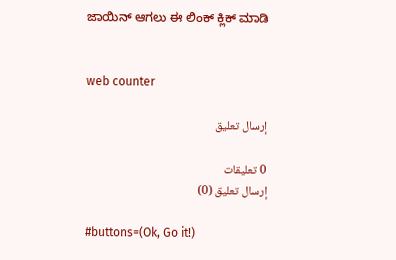ಜಾಯಿನ್ ಆಗಲು ಈ ಲಿಂಕ್ ಕ್ಲಿಕ್ ಮಾಡಿ


web counter

إرسال تعليق

0 تعليقات
إرسال تعليق (0)

#buttons=(Ok, Go it!)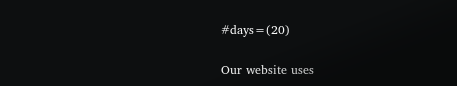#days=(20)

Our website uses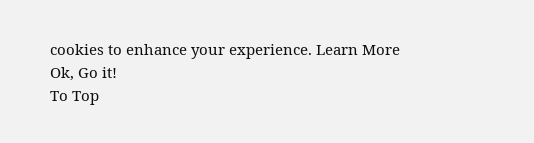cookies to enhance your experience. Learn More
Ok, Go it!
To Top